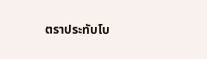ตราประทับโบ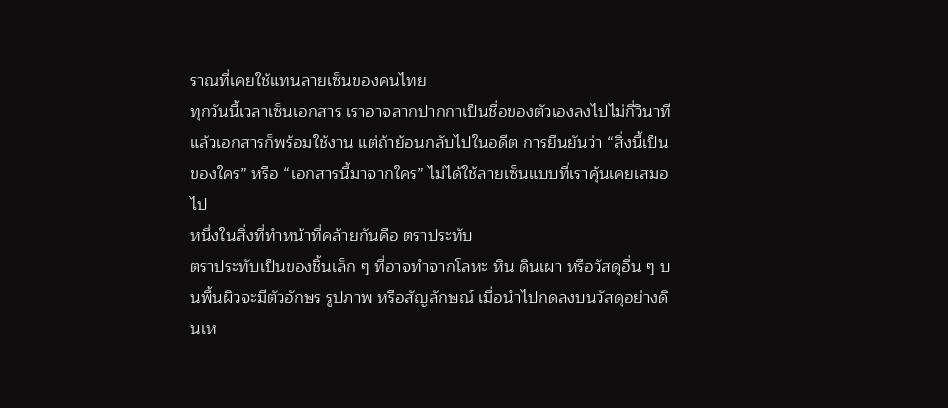ราณที่เคยใช้แทนลายเซ็นของคนไทย
ทุกวันนี้เวลาเซ็นเอกสาร เราอาจลากปากกาเป็นชื่อของตัวเองลงไปไม่กี่วินาที แล้วเอกสารก็พร้อมใช้งาน แต่ถ้าย้อนกลับไปในอดีต การยืนยันว่า “สิ่งนี้เป็นของใคร” หรือ “เอกสารนี้มาจากใคร” ไม่ได้ใช้ลายเซ็นแบบที่เราคุ้นเคยเสมอไป
หนึ่งในสิ่งที่ทำหน้าที่คล้ายกันคือ ตราประทับ
ตราประทับเป็นของชิ้นเล็ก ๆ ที่อาจทำจากโลหะ หิน ดินเผา หรือวัสดุอื่น ๆ บนพื้นผิวจะมีตัวอักษร รูปภาพ หรือสัญลักษณ์ เมื่อนำไปกดลงบนวัสดุอย่างดินเห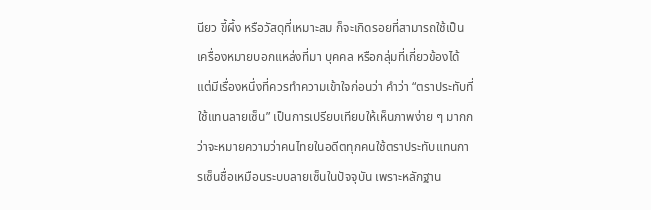นียว ขี้ผึ้ง หรือวัสดุที่เหมาะสม ก็จะเกิดรอยที่สามารถใช้เป็นเครื่องหมายบอกแหล่งที่มา บุคคล หรือกลุ่มที่เกี่ยวข้องได้
แต่มีเรื่องหนึ่งที่ควรทำความเข้าใจก่อนว่า คำว่า “ตราประทับที่ใช้แทนลายเซ็น” เป็นการเปรียบเทียบให้เห็นภาพง่าย ๆ มากกว่าจะหมายความว่าคนไทยในอดีตทุกคนใช้ตราประทับแทนการเซ็นชื่อเหมือนระบบลายเซ็นในปัจจุบัน เพราะหลักฐาน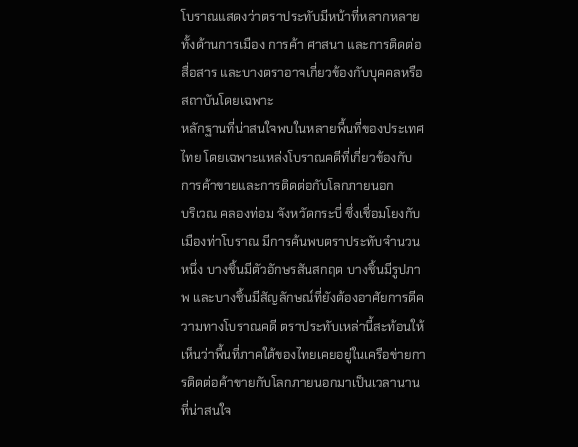โบราณแสดงว่าตราประทับมีหน้าที่หลากหลาย ทั้งด้านการเมือง การค้า ศาสนา และการติดต่อสื่อสาร และบางตราอาจเกี่ยวข้องกับบุคคลหรือสถาบันโดยเฉพาะ
หลักฐานที่น่าสนใจพบในหลายพื้นที่ของประเทศไทย โดยเฉพาะแหล่งโบราณคดีที่เกี่ยวข้องกับการค้าขายและการติดต่อกับโลกภายนอก
บริเวณ คลองท่อม จังหวัดกระบี่ ซึ่งเชื่อมโยงกับเมืองท่าโบราณ มีการค้นพบตราประทับจำนวนหนึ่ง บางชิ้นมีตัวอักษรสันสกฤต บางชิ้นมีรูปภาพ และบางชิ้นมีสัญลักษณ์ที่ยังต้องอาศัยการตีความทางโบราณคดี ตราประทับเหล่านี้สะท้อนให้เห็นว่าพื้นที่ภาคใต้ของไทยเคยอยู่ในเครือข่ายการติดต่อค้าขายกับโลกภายนอกมาเป็นเวลานาน
ที่น่าสนใจ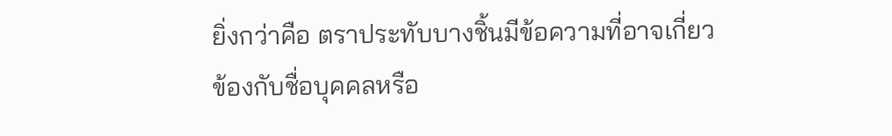ยิ่งกว่าคือ ตราประทับบางชิ้นมีข้อความที่อาจเกี่ยวข้องกับชื่อบุคคลหรือ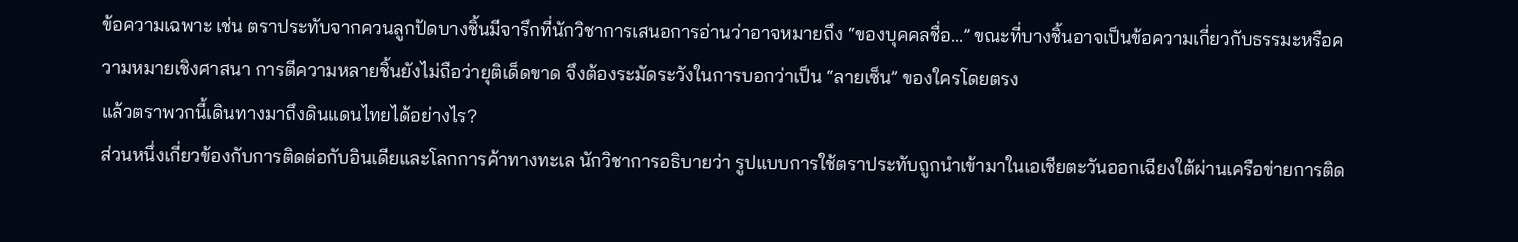ข้อความเฉพาะ เช่น ตราประทับจากควนลูกปัดบางชิ้นมีจารึกที่นักวิชาการเสนอการอ่านว่าอาจหมายถึง “ของบุคคลชื่อ...” ขณะที่บางชิ้นอาจเป็นข้อความเกี่ยวกับธรรมะหรือความหมายเชิงศาสนา การตีความหลายชิ้นยังไม่ถือว่ายุติเด็ดขาด จึงต้องระมัดระวังในการบอกว่าเป็น “ลายเซ็น” ของใครโดยตรง
แล้วตราพวกนี้เดินทางมาถึงดินแดนไทยได้อย่างไร?
ส่วนหนึ่งเกี่ยวข้องกับการติดต่อกับอินเดียและโลกการค้าทางทะเล นักวิชาการอธิบายว่า รูปแบบการใช้ตราประทับถูกนำเข้ามาในเอเชียตะวันออกเฉียงใต้ผ่านเครือข่ายการติด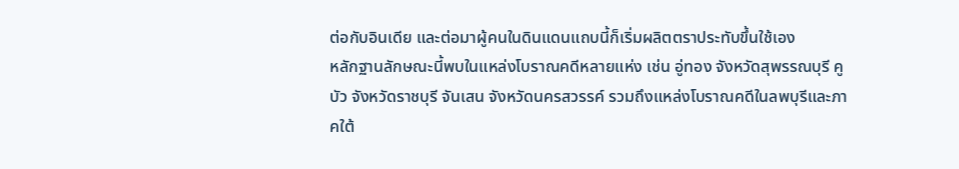ต่อกับอินเดีย และต่อมาผู้คนในดินแดนแถบนี้ก็เริ่มผลิตตราประทับขึ้นใช้เอง
หลักฐานลักษณะนี้พบในแหล่งโบราณคดีหลายแห่ง เช่น อู่ทอง จังหวัดสุพรรณบุรี คูบัว จังหวัดราชบุรี จันเสน จังหวัดนครสวรรค์ รวมถึงแหล่งโบราณคดีในลพบุรีและภาคใต้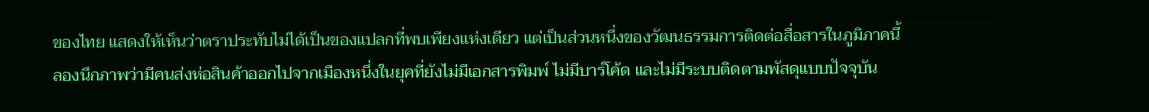ของไทย แสดงให้เห็นว่าตราประทับไม่ได้เป็นของแปลกที่พบเพียงแห่งเดียว แต่เป็นส่วนหนึ่งของวัฒนธรรมการติดต่อสื่อสารในภูมิภาคนี้
ลองนึกภาพว่ามีคนส่งห่อสินค้าออกไปจากเมืองหนึ่งในยุคที่ยังไม่มีเอกสารพิมพ์ ไม่มีบาร์โค้ด และไม่มีระบบติดตามพัสดุแบบปัจจุบัน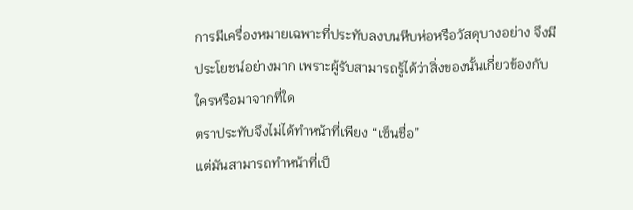การมีเครื่องหมายเฉพาะที่ประทับลงบนหีบห่อหรือวัสดุบางอย่าง จึงมีประโยชน์อย่างมาก เพราะผู้รับสามารถรู้ได้ว่าสิ่งของนั้นเกี่ยวข้องกับใครหรือมาจากที่ใด
ตราประทับจึงไม่ได้ทำหน้าที่เพียง “เซ็นชื่อ”
แต่มันสามารถทำหน้าที่เป็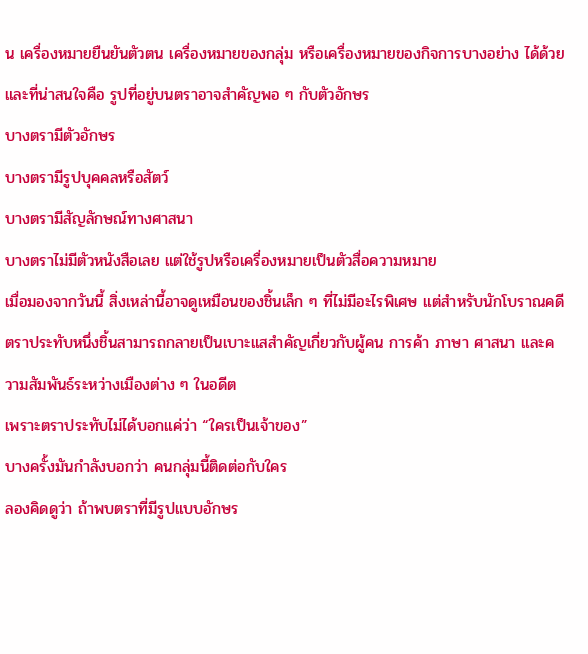น เครื่องหมายยืนยันตัวตน เครื่องหมายของกลุ่ม หรือเครื่องหมายของกิจการบางอย่าง ได้ด้วย
และที่น่าสนใจคือ รูปที่อยู่บนตราอาจสำคัญพอ ๆ กับตัวอักษร
บางตรามีตัวอักษร
บางตรามีรูปบุคคลหรือสัตว์
บางตรามีสัญลักษณ์ทางศาสนา
บางตราไม่มีตัวหนังสือเลย แต่ใช้รูปหรือเครื่องหมายเป็นตัวสื่อความหมาย
เมื่อมองจากวันนี้ สิ่งเหล่านี้อาจดูเหมือนของชิ้นเล็ก ๆ ที่ไม่มีอะไรพิเศษ แต่สำหรับนักโบราณคดี ตราประทับหนึ่งชิ้นสามารถกลายเป็นเบาะแสสำคัญเกี่ยวกับผู้คน การค้า ภาษา ศาสนา และความสัมพันธ์ระหว่างเมืองต่าง ๆ ในอดีต
เพราะตราประทับไม่ได้บอกแค่ว่า “ใครเป็นเจ้าของ”
บางครั้งมันกำลังบอกว่า คนกลุ่มนี้ติดต่อกับใคร
ลองคิดดูว่า ถ้าพบตราที่มีรูปแบบอักษร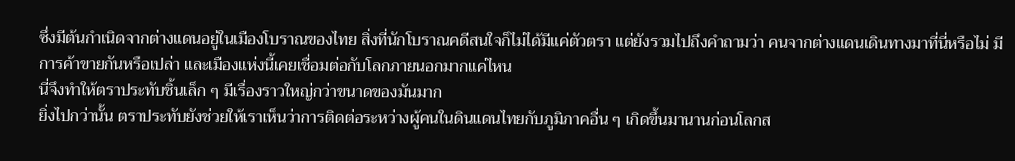ซึ่งมีต้นกำเนิดจากต่างแดนอยู่ในเมืองโบราณของไทย สิ่งที่นักโบราณคดีสนใจก็ไม่ได้มีแค่ตัวตรา แต่ยังรวมไปถึงคำถามว่า คนจากต่างแดนเดินทางมาที่นี่หรือไม่ มีการค้าขายกันหรือเปล่า และเมืองแห่งนี้เคยเชื่อมต่อกับโลกภายนอกมากแค่ไหน
นี่จึงทำให้ตราประทับชิ้นเล็ก ๆ มีเรื่องราวใหญ่กว่าขนาดของมันมาก
ยิ่งไปกว่านั้น ตราประทับยังช่วยให้เราเห็นว่าการติดต่อระหว่างผู้คนในดินแดนไทยกับภูมิภาคอื่น ๆ เกิดขึ้นมานานก่อนโลกส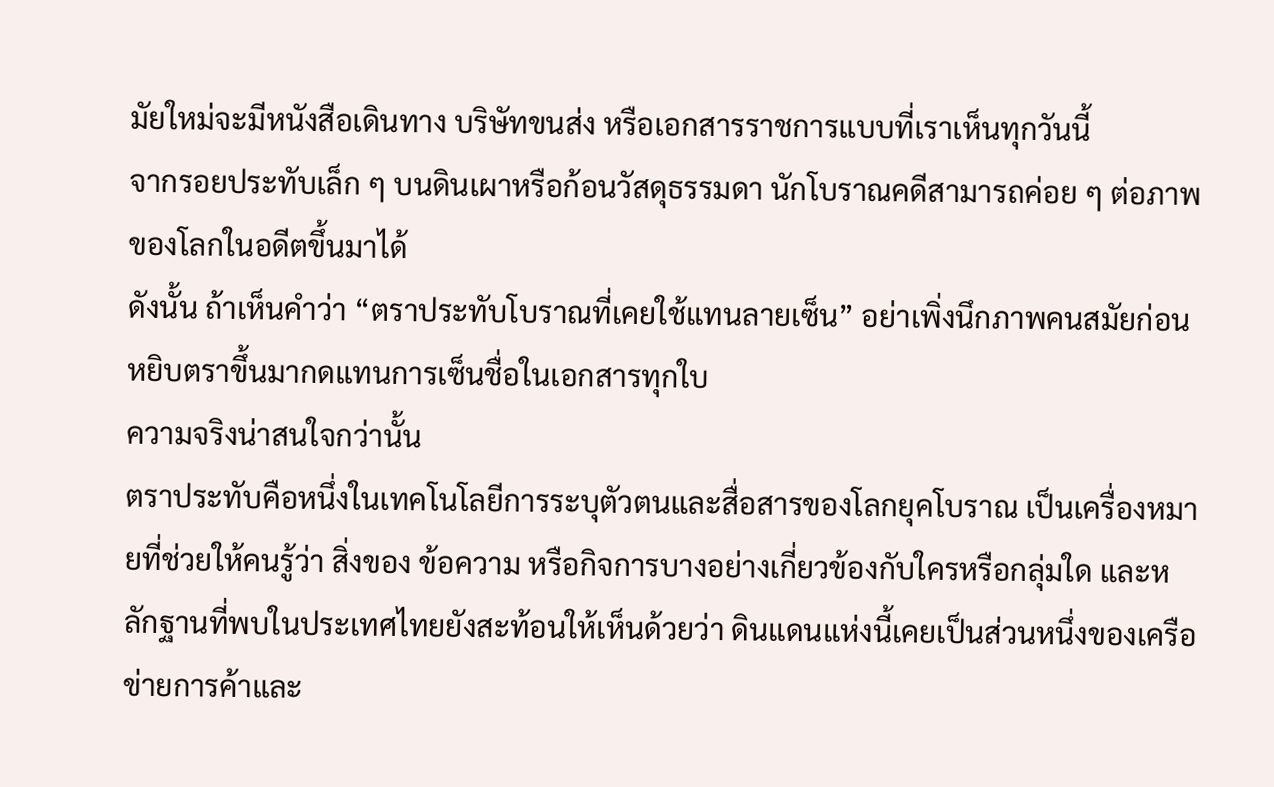มัยใหม่จะมีหนังสือเดินทาง บริษัทขนส่ง หรือเอกสารราชการแบบที่เราเห็นทุกวันนี้
จากรอยประทับเล็ก ๆ บนดินเผาหรือก้อนวัสดุธรรมดา นักโบราณคดีสามารถค่อย ๆ ต่อภาพของโลกในอดีตขึ้นมาได้
ดังนั้น ถ้าเห็นคำว่า “ตราประทับโบราณที่เคยใช้แทนลายเซ็น” อย่าเพิ่งนึกภาพคนสมัยก่อนหยิบตราขึ้นมากดแทนการเซ็นชื่อในเอกสารทุกใบ
ความจริงน่าสนใจกว่านั้น
ตราประทับคือหนึ่งในเทคโนโลยีการระบุตัวตนและสื่อสารของโลกยุคโบราณ เป็นเครื่องหมายที่ช่วยให้คนรู้ว่า สิ่งของ ข้อความ หรือกิจการบางอย่างเกี่ยวข้องกับใครหรือกลุ่มใด และหลักฐานที่พบในประเทศไทยยังสะท้อนให้เห็นด้วยว่า ดินแดนแห่งนี้เคยเป็นส่วนหนึ่งของเครือข่ายการค้าและ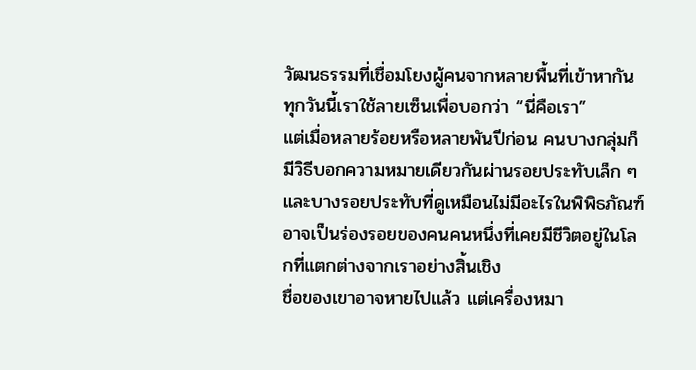วัฒนธรรมที่เชื่อมโยงผู้คนจากหลายพื้นที่เข้าหากัน
ทุกวันนี้เราใช้ลายเซ็นเพื่อบอกว่า “นี่คือเรา”
แต่เมื่อหลายร้อยหรือหลายพันปีก่อน คนบางกลุ่มก็มีวิธีบอกความหมายเดียวกันผ่านรอยประทับเล็ก ๆ
และบางรอยประทับที่ดูเหมือนไม่มีอะไรในพิพิธภัณฑ์ อาจเป็นร่องรอยของคนคนหนึ่งที่เคยมีชีวิตอยู่ในโลกที่แตกต่างจากเราอย่างสิ้นเชิง
ชื่อของเขาอาจหายไปแล้ว แต่เครื่องหมา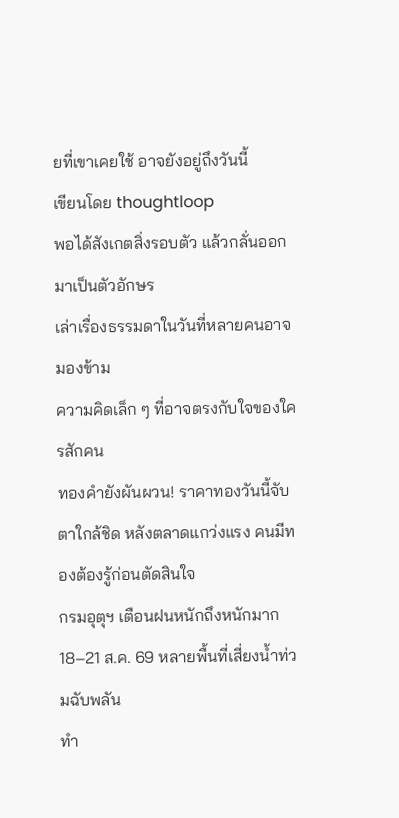ยที่เขาเคยใช้ อาจยังอยู่ถึงวันนี้
เขียนโดย thoughtloop
พอได้สังเกตสิ่งรอบตัว แล้วกลั่นออกมาเป็นตัวอักษร
เล่าเรื่องธรรมดาในวันที่หลายคนอาจมองข้าม
ความคิดเล็ก ๆ ที่อาจตรงกับใจของใครสักคน
ทองคำยังผันผวน! ราคาทองวันนี้จับตาใกล้ชิด หลังตลาดแกว่งแรง คนมีทองต้องรู้ก่อนตัดสินใจ
กรมอุตุฯ เตือนฝนหนักถึงหนักมาก 18–21 ส.ค. 69 หลายพื้นที่เสี่ยงน้ำท่วมฉับพลัน
ทำ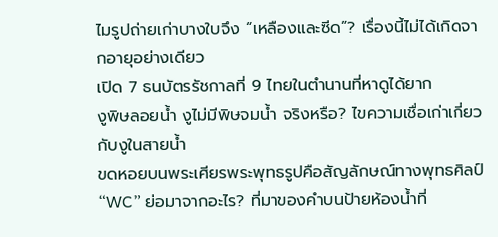ไมรูปถ่ายเก่าบางใบจึง “เหลืองและซีด”? เรื่องนี้ไม่ได้เกิดจากอายุอย่างเดียว
เปิด 7 ธนบัตรรัชกาลที่ 9 ไทยในตำนานที่หาดูได้ยาก
งูพิษลอยน้ำ งูไม่มีพิษจมน้ำ จริงหรือ? ไขความเชื่อเก่าเกี่ยวกับงูในสายน้ำ
ขดหอยบนพระเศียรพระพุทธรูปคือสัญลักษณ์ทางพุทธศิลป์
“WC” ย่อมาจากอะไร? ที่มาของคำบนป้ายห้องน้ำที่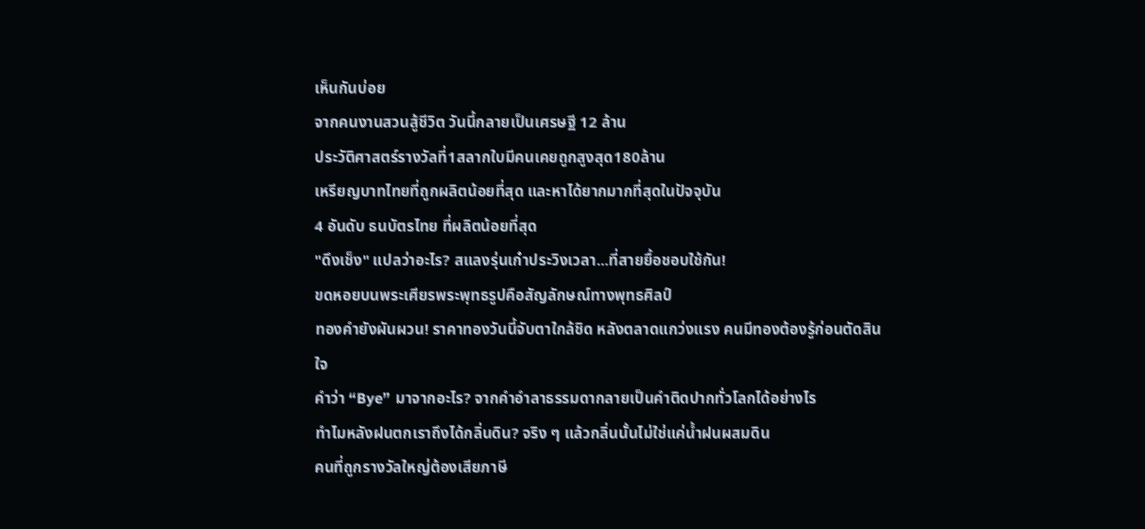เห็นกันบ่อย
จากคนงานสวนสู้ชีวิต วันนี้กลายเป็นเศรษฐี 12 ล้าน
ประวัติศาสตร์รางวัลที่1สลากใบมีคนเคยถูกสูงสุด180ล้าน
เหรียญบาทไทยที่ถูกผลิตน้อยที่สุด และหาได้ยากมากที่สุดในปัจจุบัน
4 อันดับ ธนบัตรไทย ที่ผลิตน้อยที่สุด
"ดึงเช็ง" แปลว่าอะไร? สแลงรุ่นเก๋าประวิงเวลา...ที่สายยื้อชอบใช้กัน!
ขดหอยบนพระเศียรพระพุทธรูปคือสัญลักษณ์ทางพุทธศิลป์
ทองคำยังผันผวน! ราคาทองวันนี้จับตาใกล้ชิด หลังตลาดแกว่งแรง คนมีทองต้องรู้ก่อนตัดสินใจ
คำว่า “Bye” มาจากอะไร? จากคำอำลาธรรมดากลายเป็นคำติดปากทั่วโลกได้อย่างไร
ทำไมหลังฝนตกเราถึงได้กลิ่นดิน? จริง ๆ แล้วกลิ่นนั้นไม่ใช่แค่น้ำฝนผสมดิน
คนที่ถูกรางวัลใหญ่ต้องเสียภาษี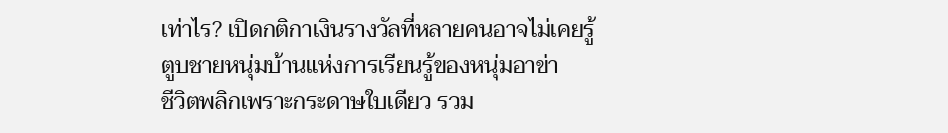เท่าไร? เปิดกติกาเงินรางวัลที่หลายคนอาจไม่เคยรู้
ตูบชายหนุ่มบ้านแห่งการเรียนรู้ของหนุ่มอาข่า
ชีวิตพลิกเพราะกระดาษใบเดียว รวม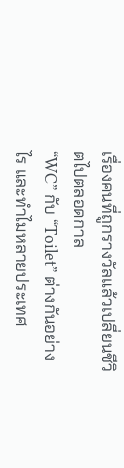เรื่องคนที่ถูกรางวัลแล้วเปลี่ยนชีวิตไปตลอดกาล
“WC” กับ “Toilet” ต่างกันอย่างไร และทำไมหลายประเทศ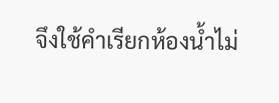จึงใช้คำเรียกห้องน้ำไม่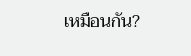เหมือนกัน?